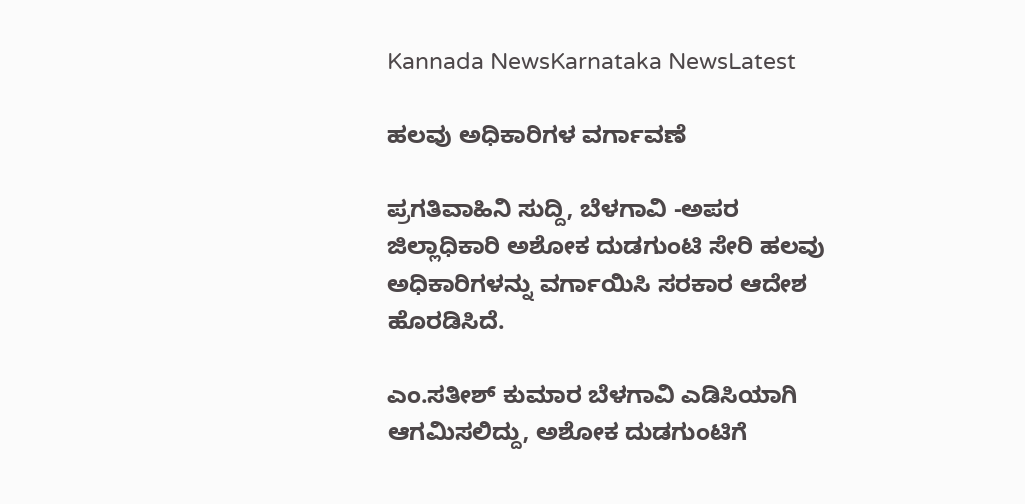Kannada NewsKarnataka NewsLatest

ಹಲವು ಅಧಿಕಾರಿಗಳ ವರ್ಗಾವಣೆ

ಪ್ರಗತಿವಾಹಿನಿ ಸುದ್ದಿ, ಬೆಳಗಾವಿ -ಅಪರ ಜಿಲ್ಲಾಧಿಕಾರಿ ಅಶೋಕ ದುಡಗುಂಟಿ ಸೇರಿ ಹಲವು ಅಧಿಕಾರಿಗಳನ್ನು ವರ್ಗಾಯಿಸಿ ಸರಕಾರ ಆದೇಶ ಹೊರಡಿಸಿದೆ.

ಎಂ.ಸತೀಶ್ ಕುಮಾರ ಬೆಳಗಾವಿ ಎಡಿಸಿಯಾಗಿ ಆಗಮಿಸಲಿದ್ದು, ಅಶೋಕ ದುಡಗುಂಟಿಗೆ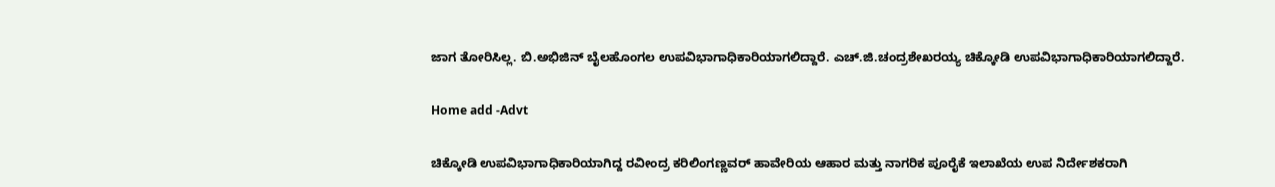ಜಾಗ ತೋರಿಸಿಲ್ಲ. ಬಿ.ಅಭಿಜಿನ್ ಬೈಲಹೊಂಗಲ ಉಪವಿಭಾಗಾಧಿಕಾರಿಯಾಗಲಿದ್ದಾರೆ. ಎಚ್.ಜಿ.ಚಂದ್ರಶೇಖರಯ್ಯ ಚಿಕ್ಕೋಡಿ ಉಪವಿಭಾಗಾಧಿಕಾರಿಯಾಗಲಿದ್ದಾರೆ.

Home add -Advt

ಚಿಕ್ಕೋಡಿ ಉಪವಿಭಾಗಾಧಿಕಾರಿಯಾಗಿದ್ದ ರವೀಂದ್ರ ಕರಿಲಿಂಗಣ್ಣವರ್ ಹಾವೇರಿಯ ಆಹಾರ ಮತ್ತು ನಾಗರಿಕ ಪೂರೈಕೆ ಇಲಾಖೆಯ ಉಪ ನಿರ್ದೇಶಕರಾಗಿ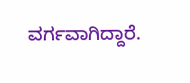ವರ್ಗವಾಗಿದ್ದಾರೆ.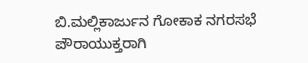ಬಿ.ಮಲ್ಲಿಕಾರ್ಜುನ ಗೋಕಾಕ ನಗರಸಭೆ ಪೌರಾಯುಕ್ತರಾಗಿ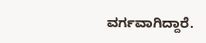ವರ್ಗವಾಗಿದ್ದಾರೆ.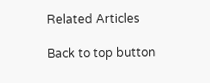Related Articles

Back to top button